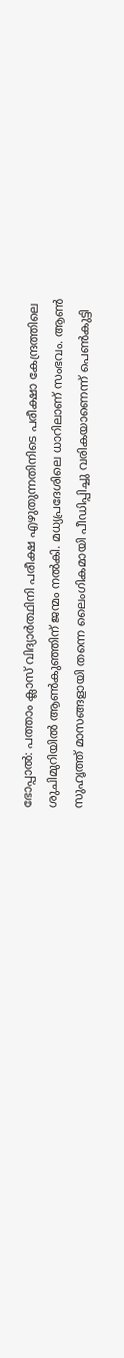ഭോപ്പാൽ: പത്താം ക്ലാസ് വിദ്യാർത്ഥിനി പരീക്ഷ എഴുതുന്നതിനിടെ പരീക്ഷാ കേന്ദ്രത്തിലെ ശുചിമുറിയിൽ ആൺകുഞ്ഞിന് ജന്മം നൽകി. മധ്യപ്രദേശിലെ ധാറിലാണ് സംഭവം. ആൺ സുഹൃത്ത് മാസങ്ങളായി തന്നെ ലൈംഗികമായി പീഡിപ്പിച്ചു വരികയാണെന്ന് പെൺകുട്ടി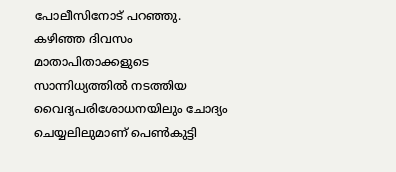പോലീസിനോട് പറഞ്ഞു. കഴിഞ്ഞ ദിവസം മാതാപിതാക്കളുടെ സാന്നിധ്യത്തിൽ നടത്തിയ വൈദ്യപരിശോധനയിലും ചോദ്യം ചെയ്യലിലുമാണ് പെൺകുട്ടി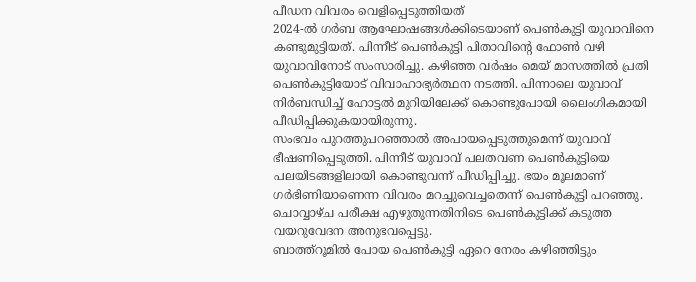പീഡന വിവരം വെളിപ്പെടുത്തിയത്
2024-ൽ ഗർബ ആഘോഷങ്ങൾക്കിടെയാണ് പെൺകുട്ടി യുവാവിനെ കണ്ടുമുട്ടിയത്. പിന്നീട് പെൺകുട്ടി പിതാവിന്റെ ഫോൺ വഴി യുവാവിനോട് സംസാരിച്ചു. കഴിഞ്ഞ വർഷം മെയ് മാസത്തിൽ പ്രതി പെൺകുട്ടിയോട് വിവാഹാഭ്യർത്ഥന നടത്തി. പിന്നാലെ യുവാവ് നിർബന്ധിച്ച് ഹോട്ടൽ മുറിയിലേക്ക് കൊണ്ടുപോയി ലൈംഗികമായി പീഡിപ്പിക്കുകയായിരുന്നു.
സംഭവം പുറത്തുപറഞ്ഞാൽ അപായപ്പെടുത്തുമെന്ന് യുവാവ് ഭീഷണിപ്പെടുത്തി. പിന്നീട് യുവാവ് പലതവണ പെൺകുട്ടിയെ പലയിടങ്ങളിലായി കൊണ്ടുവന്ന് പീഡിപ്പിച്ചു. ഭയം മൂലമാണ് ഗർഭിണിയാണെന്ന വിവരം മറച്ചുവെച്ചതെന്ന് പെൺകുട്ടി പറഞ്ഞു. ചൊവ്വാഴ്ച പരീക്ഷ എഴുതുന്നതിനിടെ പെൺകുട്ടിക്ക് കടുത്ത വയറുവേദന അനുഭവപ്പെട്ടു.
ബാത്ത്റൂമിൽ പോയ പെൺകുട്ടി ഏറെ നേരം കഴിഞ്ഞിട്ടും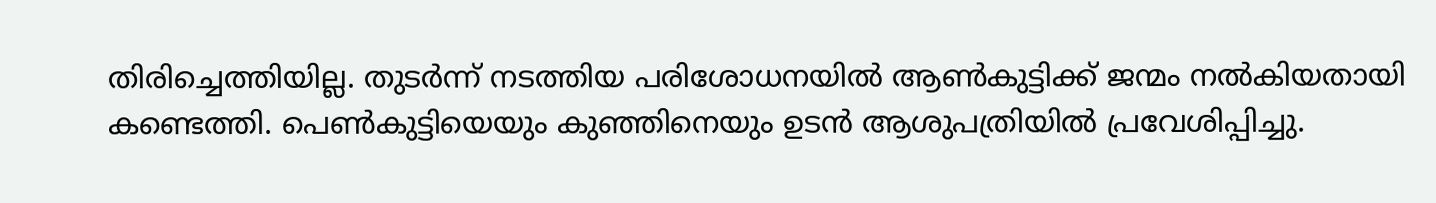തിരിച്ചെത്തിയില്ല. തുടർന്ന് നടത്തിയ പരിശോധനയിൽ ആൺകുട്ടിക്ക് ജന്മം നൽകിയതായി കണ്ടെത്തി. പെൺകുട്ടിയെയും കുഞ്ഞിനെയും ഉടൻ ആശുപത്രിയിൽ പ്രവേശിപ്പിച്ചു.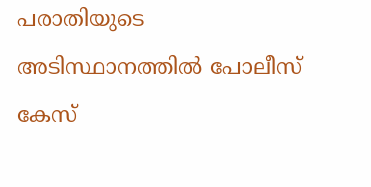പരാതിയുടെ അടിസ്ഥാനത്തിൽ പോലീസ് കേസ്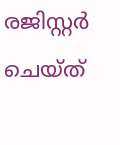രജിസ്റ്റർ ചെയ്ത്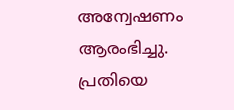അന്വേഷണം ആരംഭിച്ചു. പ്രതിയെ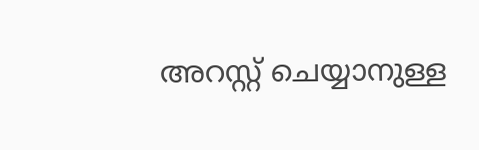അറസ്റ്റ് ചെയ്യാനുള്ള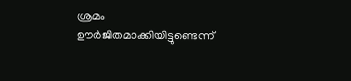ശ്രമം ഊർജിതമാക്കിയിട്ടുണ്ടെന്ന്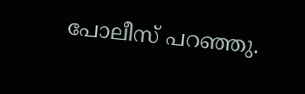പോലീസ് പറഞ്ഞു.